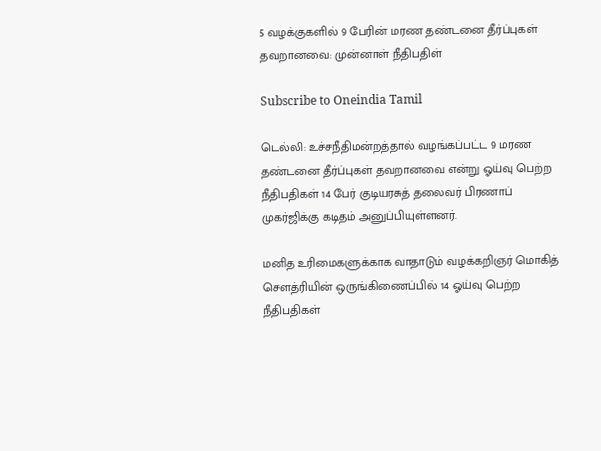5 வழக்குகளில் 9 பேரின் மரண தண்டனை தீர்ப்புகள் தவறானவை: முன்னாள் நீதிபதிள்

Subscribe to Oneindia Tamil

டெல்லி: உச்சநீதிமன்றத்தால் வழங்கப்பட்ட 9 மரண தண்டனை தீர்ப்புகள் தவறானவை என்று ஓய்வு பெற்ற நீதிபதிகள் 14 பேர் குடியரசுத் தலைவர் பிரணாப் முகர்ஜிக்கு கடிதம் அனுப்பியுள்ளனர்.

மனித உரிமைகளுக்காக வாதாடும் வழக்கறிஞர் மொகித் செளத்ரியின் ஒருங்கிணைப்பில் 14 ஓய்வு பெற்ற நீதிபதிகள்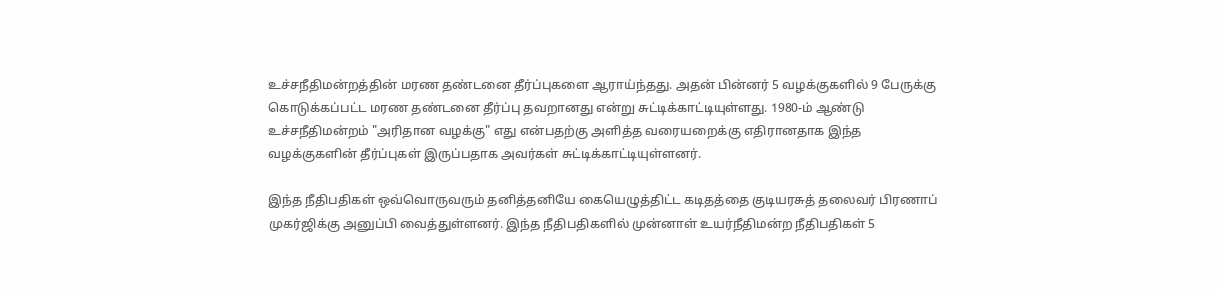உச்சநீதிமன்றத்தின் மரண தண்டனை தீர்ப்புகளை ஆராய்ந்தது. அதன் பின்னர் 5 வழக்குகளில் 9 பேருக்கு கொடுக்கப்பட்ட மரண தண்டனை தீர்ப்பு தவறானது என்று சுட்டிக்காட்டியுள்ளது. 1980-ம் ஆண்டு உச்சநீதிமன்றம் "அரிதான வழக்கு" எது என்பதற்கு அளித்த வரையறைக்கு எதிரானதாக இந்த வழக்குகளின் தீர்ப்புகள் இருப்பதாக அவர்கள் சுட்டிக்காட்டியுள்ளனர்.

இந்த நீதிபதிகள் ஒவ்வொருவரும் தனித்தனியே கையெழுத்திட்ட கடிதத்தை குடியரசுத் தலைவர் பிரணாப் முகர்ஜிக்கு அனுப்பி வைத்துள்ளனர். இந்த நீதிபதிகளில் முன்னாள் உயர்நீதிமன்ற நீதிபதிகள் 5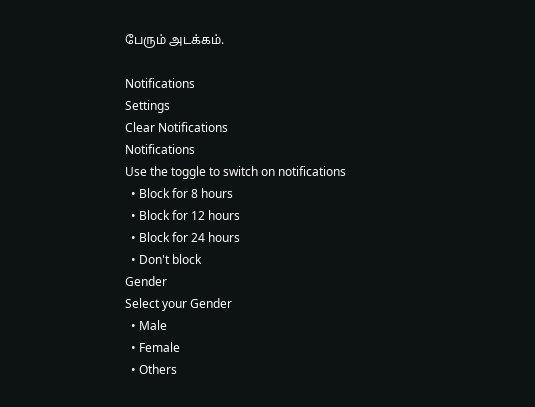பேரும் அடக்கம்.

Notifications
Settings
Clear Notifications
Notifications
Use the toggle to switch on notifications
  • Block for 8 hours
  • Block for 12 hours
  • Block for 24 hours
  • Don't block
Gender
Select your Gender
  • Male
  • Female
  • Others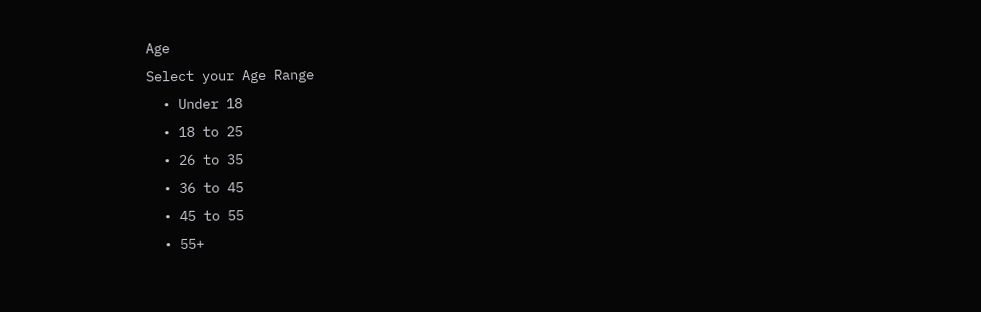Age
Select your Age Range
  • Under 18
  • 18 to 25
  • 26 to 35
  • 36 to 45
  • 45 to 55
  • 55+